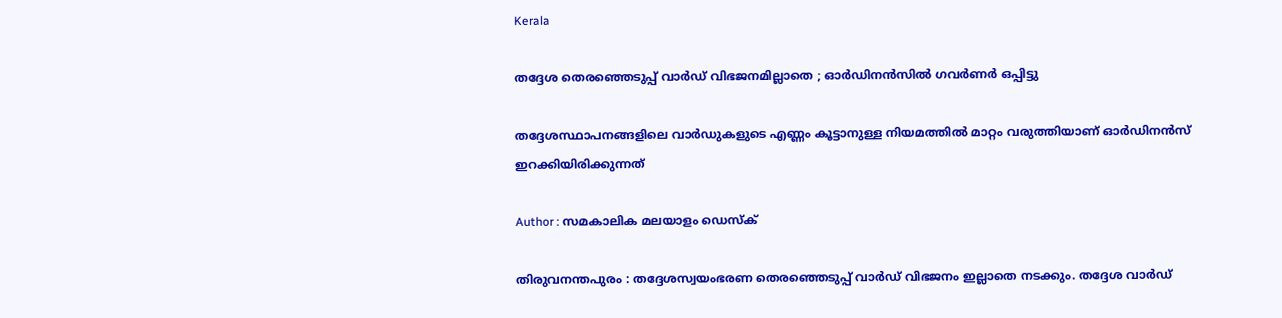Kerala

തദ്ദേശ തെരഞ്ഞെടുപ്പ് വാര്‍ഡ് വിഭജനമില്ലാതെ ; ഓര്‍ഡിനന്‍സില്‍ ഗവര്‍ണര്‍ ഒപ്പിട്ടു

തദ്ദേശസ്ഥാപനങ്ങളിലെ വാര്‍ഡുകളുടെ എണ്ണം കൂട്ടാനുള്ള നിയമത്തില്‍ മാറ്റം വരുത്തിയാണ് ഓര്‍ഡിനന്‍സ് ഇറക്കിയിരിക്കുന്നത്

Author : സമകാലിക മലയാളം ഡെസ്ക്

തിരുവനന്തപുരം : തദ്ദേശസ്വയംഭരണ തെരഞ്ഞെടുപ്പ് വാര്‍ഡ് വിഭജനം ഇല്ലാതെ നടക്കും. തദ്ദേശ വാര്‍ഡ്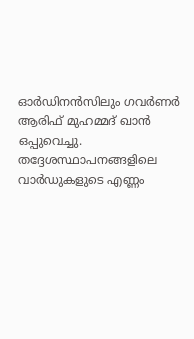ഓര്‍ഡിനന്‍സിലും ഗവര്‍ണര്‍ ആരിഫ് മുഹമ്മദ് ഖാന്‍ ഒപ്പുവെച്ചു. തദ്ദേശസ്ഥാപനങ്ങളിലെ വാര്‍ഡുകളുടെ എണ്ണം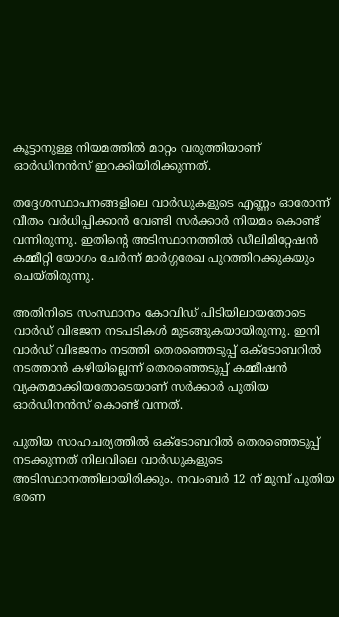കൂട്ടാനുള്ള നിയമത്തില്‍ മാറ്റം വരുത്തിയാണ് ഓര്‍ഡിനന്‍സ് ഇറക്കിയിരിക്കുന്നത്.

തദ്ദേശസ്ഥാപനങ്ങളിലെ വാര്‍ഡുകളുടെ എണ്ണം ഓരോന്ന് വീതം വര്‍ധിപ്പിക്കാന്‍ വേണ്ടി സര്‍ക്കാര്‍ നിയമം കൊണ്ട് വന്നിരുന്നു. ഇതിന്റെ അടിസ്ഥാനത്തില്‍ ഡീലിമിറ്റേഷന്‍ കമ്മീറ്റി യോഗം ചേര്‍ന്ന് മാര്‍ഗ്ഗരേഖ പുറത്തിറക്കുകയും ചെയ്തിരുന്നു.

അതിനിടെ സംസ്ഥാനം കോവിഡ് പിടിയിലായതോടെ വാര്‍ഡ് വിഭജന നടപടികള്‍ മുടങ്ങുകയായിരുന്നു. ഇനി വാര്‍ഡ് വിഭജനം നടത്തി തെരഞ്ഞെടുപ്പ് ഒക്ടോബറില്‍ നടത്താന്‍ കഴിയില്ലെന്ന് തെരഞ്ഞെടുപ്പ് കമ്മീഷന്‍ വ്യക്തമാക്കിയതോടെയാണ് സര്‍ക്കാര്‍ പുതിയ ഓര്‍ഡിനന്‍സ് കൊണ്ട് വന്നത്.

പുതിയ സാഹചര്യത്തില്‍ ഒക്ടോബറില്‍ തെരഞ്ഞെടുപ്പ് നടക്കുന്നത് നിലവിലെ വാര്‍ഡുകളുടെ അടിസ്ഥാനത്തിലായിരിക്കും. നവംബര്‍ 12 ന് മുമ്പ് പുതിയ ഭരണ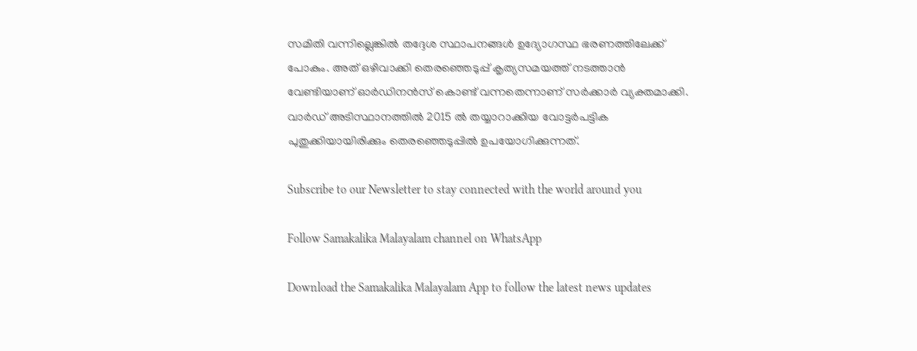സമിതി വന്നില്ലെങ്കില്‍ തദ്ദേശ സ്ഥാപനങ്ങള്‍ ഉദ്യോഗസ്ഥ ഭരണത്തിലേക്ക് പോകും. അത് ഒഴിവാക്കി തെരഞ്ഞെടുപ്പ് കൃത്യസമയത്ത് നടത്താന്‍ വേണ്ടിയാണ് ഓര്‍ഡിനന്‍സ് കൊണ്ട് വന്നതെന്നാണ് സര്‍ക്കാര്‍ വ്യക്തമാക്കി.  വാര്‍ഡ് അടിസ്ഥാനത്തില്‍ 2015 ല്‍ തയ്യാറാക്കിയ വോട്ടര്‍പട്ടിക പുതുക്കിയായിരിക്കും തെരഞ്ഞെടുപ്പില്‍ ഉപയോഗിക്കുന്നത്.

Subscribe to our Newsletter to stay connected with the world around you

Follow Samakalika Malayalam channel on WhatsApp

Download the Samakalika Malayalam App to follow the latest news updates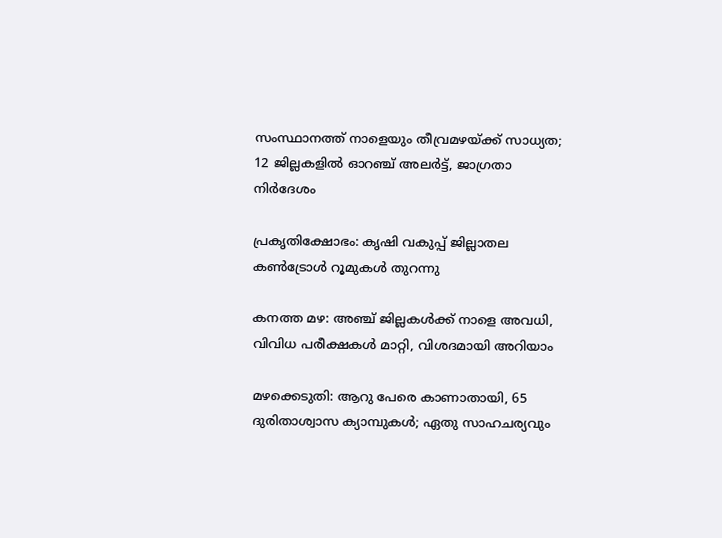സംസ്ഥാനത്ത് നാളെയും തീവ്രമഴയ്ക്ക് സാധ്യത; 12 ജില്ലകളില്‍ ഓറഞ്ച് അലര്‍ട്ട്, ജാഗ്രതാ നിര്‍ദേശം

പ്രകൃതിക്ഷോഭം: കൃഷി വകുപ്പ് ജില്ലാതല കൺട്രോൾ റൂമുകൾ തുറന്നു

കനത്ത മഴ: അഞ്ച് ജില്ലകൾക്ക് നാളെ അവധി, വിവിധ പരീക്ഷകൾ മാറ്റി, വിശദമായി അറിയാം

മഴക്കെടുതി: ആറു പേരെ കാണാതായി, 65 ദുരിതാശ്വാസ ക്യാമ്പുകള്‍; ഏതു സാഹചര്യവും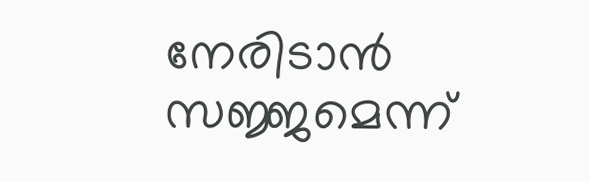നേരിടാൻ സജ്ജമെന്ന്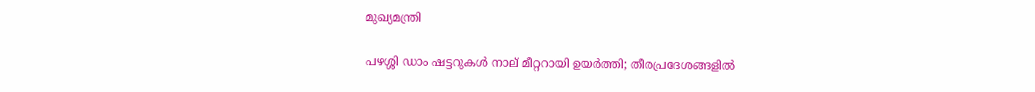മുഖ്യമന്ത്രി

പഴശ്ശി ഡാം ഷട്ടറുകള്‍ നാല് മീറ്ററായി ഉയര്‍ത്തി; തീരപ്രദേശങ്ങളില്‍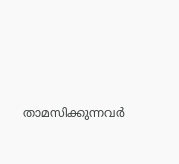താമസിക്കുന്നവര്‍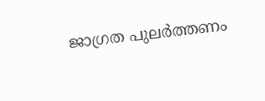ജാഗ്രത പുലർത്തണം